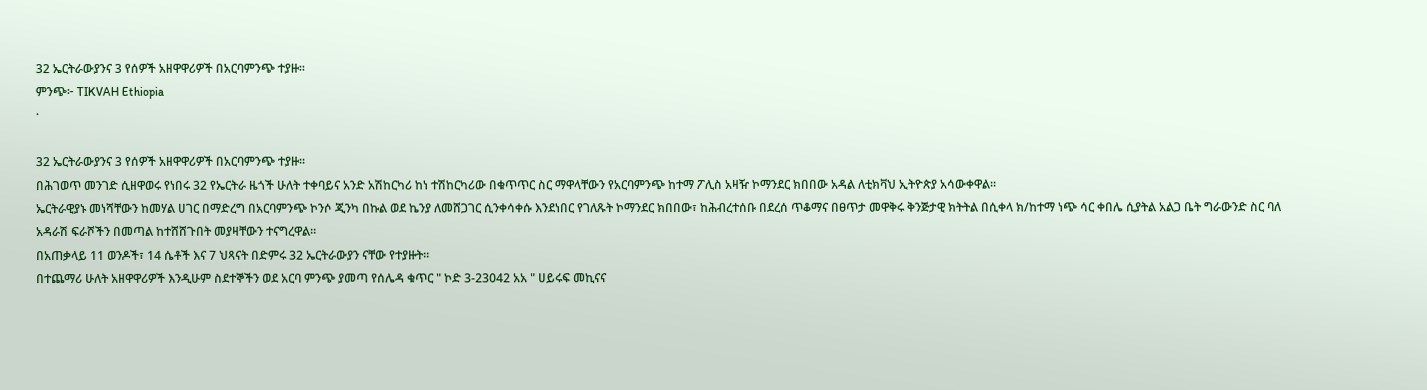32 ኤርትራውያንና 3 የሰዎች አዘዋዋሪዎች በአርባምንጭ ተያዙ።
ምንጭ፦ TIKVAH Ethiopia
·

32 ኤርትራውያንና 3 የሰዎች አዘዋዋሪዎች በአርባምንጭ ተያዙ።
በሕገወጥ መንገድ ሲዘዋወሩ የነበሩ 32 የኤርትራ ዜጎች ሁለት ተቀባይና አንድ አሽከርካሪ ከነ ተሽከርካሪው በቁጥጥር ስር ማዋላቸውን የአርባምንጭ ከተማ ፖሊስ አዛዥ ኮማንደር ክበበው አዳል ለቲክቫህ ኢትዮጵያ አሳውቀዋል።
ኤርትራዊያኑ መነሻቸውን ከመሃል ሀገር በማድረግ በአርባምንጭ ኮንሶ ጂንካ በኩል ወደ ኬንያ ለመሸጋገር ሲንቀሳቀሱ እንደነበር የገለጹት ኮማንደር ክበበው፣ ከሕብረተሰቡ በደረሰ ጥቆማና በፀጥታ መዋቅሩ ቅንጅታዊ ክትትል በሲቀላ ክ/ከተማ ነጭ ሳር ቀበሌ ሲያትል አልጋ ቤት ግራውንድ ስር ባለ አዳራሽ ፍራሾችን በመጣል ከተሸሸጉበት መያዛቸውን ተናግረዋል።
በአጠቃላይ 11 ወንዶች፣ 14 ሴቶች እና 7 ህጻናት በድምሩ 32 ኤርትራውያን ናቸው የተያዙት።
በተጨማሪ ሁለት አዘዋዋሪዎች እንዲሁም ስደተኞችን ወደ አርባ ምንጭ ያመጣ የሰሌዳ ቁጥር " ኮድ 3-23042 አአ " ሀይሩፍ መኪናና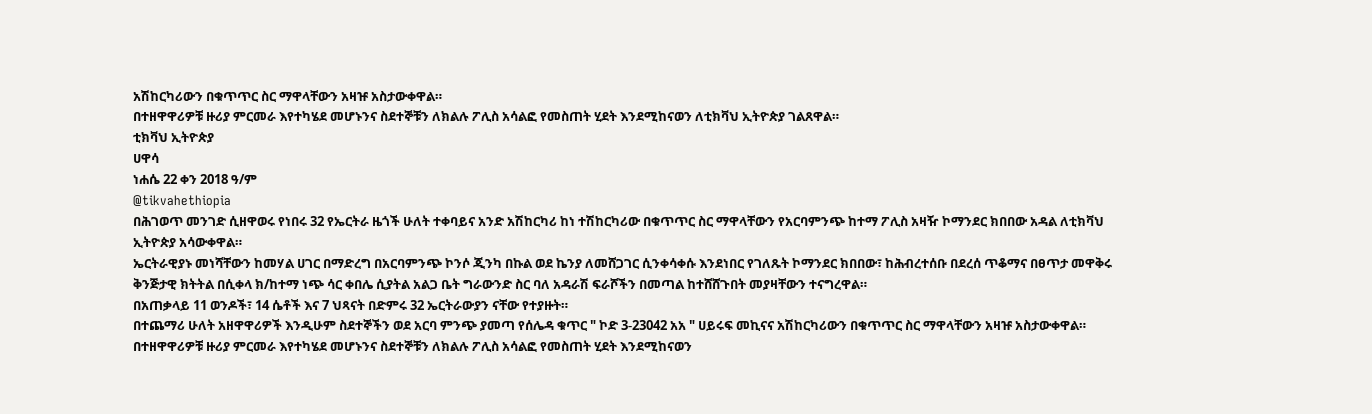አሽከርካሪውን በቁጥጥር ስር ማዋላቸውን አዛዡ አስታውቀዋል።
በተዘዋዋሪዎቹ ዙሪያ ምርመራ እየተካሄደ መሆኑንና ስደተኞቹን ለክልሉ ፖሊስ አሳልፎ የመስጠት ሂደት እንደሚከናወን ለቲክቫህ ኢትዮጵያ ገልጸዋል።
ቲክቫህ ኢትዮጵያ
ሀዋሳ
ነሐሴ 22 ቀን 2018 ዓ/ም
@tikvahethiopia
በሕገወጥ መንገድ ሲዘዋወሩ የነበሩ 32 የኤርትራ ዜጎች ሁለት ተቀባይና አንድ አሽከርካሪ ከነ ተሽከርካሪው በቁጥጥር ስር ማዋላቸውን የአርባምንጭ ከተማ ፖሊስ አዛዥ ኮማንደር ክበበው አዳል ለቲክቫህ ኢትዮጵያ አሳውቀዋል።
ኤርትራዊያኑ መነሻቸውን ከመሃል ሀገር በማድረግ በአርባምንጭ ኮንሶ ጂንካ በኩል ወደ ኬንያ ለመሸጋገር ሲንቀሳቀሱ እንደነበር የገለጹት ኮማንደር ክበበው፣ ከሕብረተሰቡ በደረሰ ጥቆማና በፀጥታ መዋቅሩ ቅንጅታዊ ክትትል በሲቀላ ክ/ከተማ ነጭ ሳር ቀበሌ ሲያትል አልጋ ቤት ግራውንድ ስር ባለ አዳራሽ ፍራሾችን በመጣል ከተሸሸጉበት መያዛቸውን ተናግረዋል።
በአጠቃላይ 11 ወንዶች፣ 14 ሴቶች እና 7 ህጻናት በድምሩ 32 ኤርትራውያን ናቸው የተያዙት።
በተጨማሪ ሁለት አዘዋዋሪዎች እንዲሁም ስደተኞችን ወደ አርባ ምንጭ ያመጣ የሰሌዳ ቁጥር " ኮድ 3-23042 አአ " ሀይሩፍ መኪናና አሽከርካሪውን በቁጥጥር ስር ማዋላቸውን አዛዡ አስታውቀዋል።
በተዘዋዋሪዎቹ ዙሪያ ምርመራ እየተካሄደ መሆኑንና ስደተኞቹን ለክልሉ ፖሊስ አሳልፎ የመስጠት ሂደት እንደሚከናወን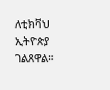ለቲክቫህ ኢትዮጵያ ገልጸዋል።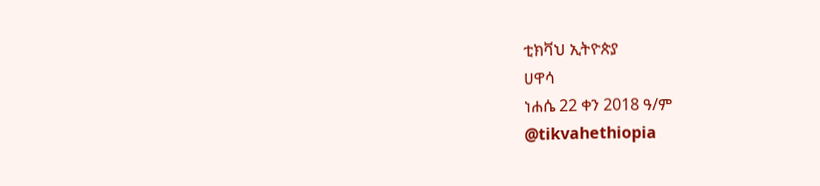ቲክቫህ ኢትዮጵያ
ሀዋሳ
ነሐሴ 22 ቀን 2018 ዓ/ም
@tikvahethiopia